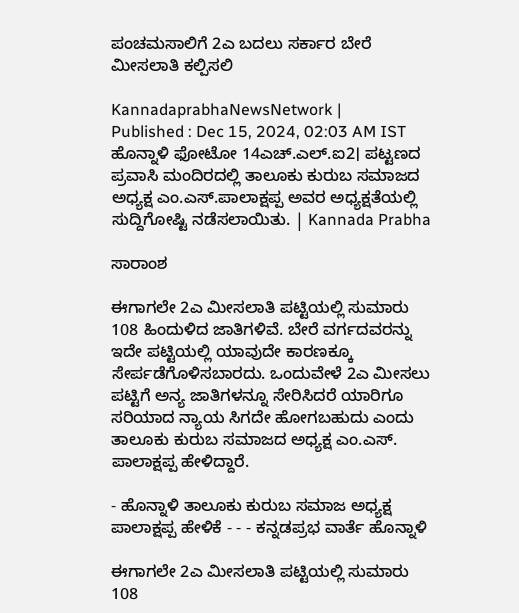ಪಂಚಮಸಾಲಿಗೆ 2ಎ ಬದಲು ಸರ್ಕಾರ ಬೇರೆ ಮೀಸಲಾತಿ ಕಲ್ಪಿಸಲಿ

KannadaprabhaNewsNetwork |
Published : Dec 15, 2024, 02:03 AM IST
ಹೊನ್ನಾಳಿ ಫೋಟೋ 14ಎಚ್.ಎಲ್.ಐ2। ಪಟ್ಟಣದ ಪ್ರವಾಸಿ ಮಂದಿರದಲ್ಲಿ ತಾಲೂಕು ಕುರುಬ ಸಮಾಜದ ಅಧ್ಯಕ್ಷ ಎಂ.ಎಸ್.ಪಾಲಾಕ್ಷಪ್ಪ ಅವರ ಅಧ್ಯಕ್ಷತೆಯಲ್ಲಿ ಸುದ್ದಿಗೋಷ್ಟಿ ನಡೆಸಲಾಯಿತು. | Kannada Prabha

ಸಾರಾಂಶ

ಈಗಾಗಲೇ 2ಎ ಮೀಸಲಾತಿ ಪಟ್ಟಿಯಲ್ಲಿ ಸುಮಾರು 108 ಹಿಂದುಳಿದ ಜಾತಿಗಳಿವೆ. ಬೇರೆ ವರ್ಗದವರನ್ನು ಇದೇ ಪಟ್ಟಿಯಲ್ಲಿ ಯಾವುದೇ ಕಾರಣಕ್ಕೂ ಸೇರ್ಪಡೆಗೊಳಿಸಬಾರದು. ಒಂದುವೇಳೆ 2ಎ ಮೀಸಲು ಪಟ್ಟಿಗೆ ಅನ್ಯ ಜಾತಿಗಳನ್ನೂ ಸೇರಿಸಿದರೆ ಯಾರಿಗೂ ಸರಿಯಾದ ನ್ಯಾಯ ಸಿಗದೇ ಹೋಗಬಹುದು ಎಂದು ತಾಲೂಕು ಕುರುಬ ಸಮಾಜದ ಅಧ್ಯಕ್ಷ ಎಂ.ಎಸ್. ಪಾಲಾಕ್ಷಪ್ಪ ಹೇಳಿದ್ದಾರೆ.

- ಹೊನ್ನಾಳಿ ತಾಲೂಕು ಕುರುಬ ಸಮಾಜ ಅಧ್ಯಕ್ಷ ಪಾಲಾಕ್ಷಪ್ಪ ಹೇಳಿಕೆ - - - ಕನ್ನಡಪ್ರಭ ವಾರ್ತೆ ಹೊನ್ನಾಳಿ

ಈಗಾಗಲೇ 2ಎ ಮೀಸಲಾತಿ ಪಟ್ಟಿಯಲ್ಲಿ ಸುಮಾರು 108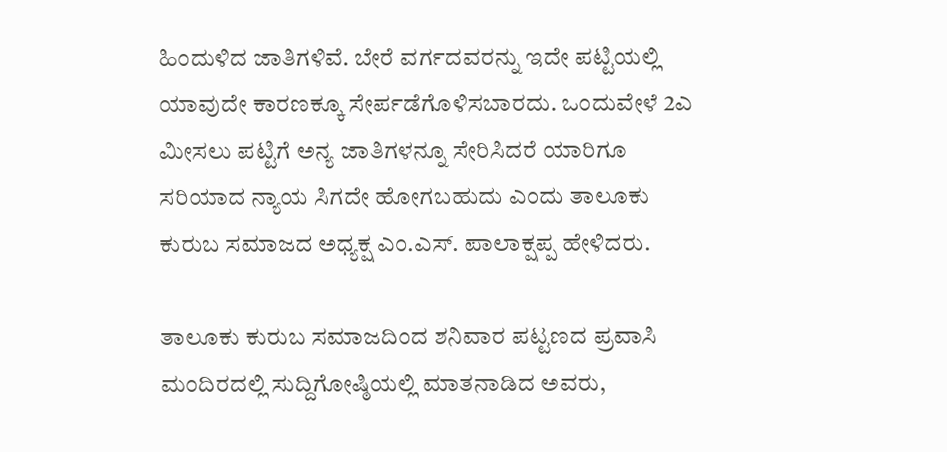ಹಿಂದುಳಿದ ಜಾತಿಗಳಿವೆ. ಬೇರೆ ವರ್ಗದವರನ್ನು ಇದೇ ಪಟ್ಟಿಯಲ್ಲಿ ಯಾವುದೇ ಕಾರಣಕ್ಕೂ ಸೇರ್ಪಡೆಗೊಳಿಸಬಾರದು. ಒಂದುವೇಳೆ 2ಎ ಮೀಸಲು ಪಟ್ಟಿಗೆ ಅನ್ಯ ಜಾತಿಗಳನ್ನೂ ಸೇರಿಸಿದರೆ ಯಾರಿಗೂ ಸರಿಯಾದ ನ್ಯಾಯ ಸಿಗದೇ ಹೋಗಬಹುದು ಎಂದು ತಾಲೂಕು ಕುರುಬ ಸಮಾಜದ ಅಧ್ಯಕ್ಷ ಎಂ.ಎಸ್. ಪಾಲಾಕ್ಷಪ್ಪ ಹೇಳಿದರು.

ತಾಲೂಕು ಕುರುಬ ಸಮಾಜದಿಂದ ಶನಿವಾರ ಪಟ್ಟಣದ ಪ್ರವಾಸಿ ಮಂದಿರದಲ್ಲಿ ಸುದ್ದಿಗೋಷ್ಠಿಯಲ್ಲಿ ಮಾತನಾಡಿದ ಅವರು,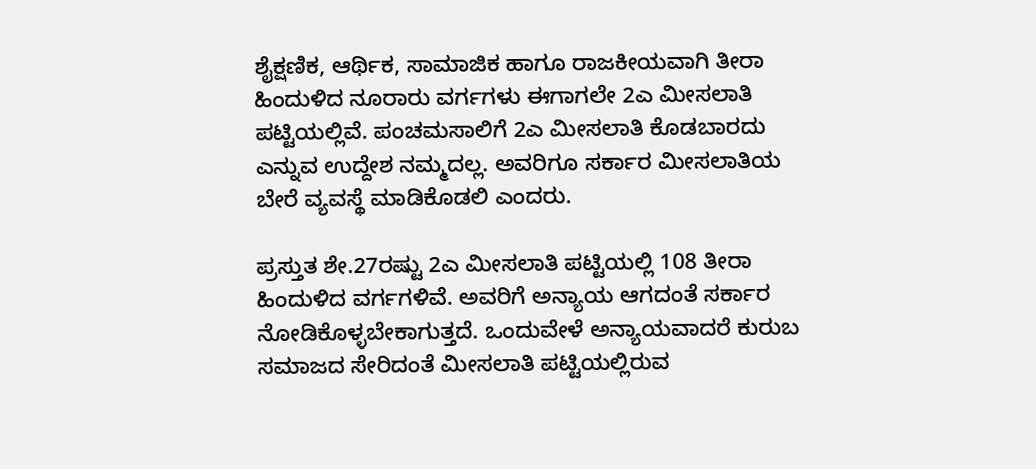ಶೈಕ್ಷಣಿಕ, ಆರ್ಥಿಕ, ಸಾಮಾಜಿಕ ಹಾಗೂ ರಾಜಕೀಯವಾಗಿ ತೀರಾ ಹಿಂದುಳಿದ ನೂರಾರು ವರ್ಗಗಳು ಈಗಾಗಲೇ 2ಎ ಮೀಸಲಾತಿ ಪಟ್ಟಿಯಲ್ಲಿವೆ. ಪಂಚಮಸಾಲಿಗೆ 2ಎ ಮೀಸಲಾತಿ ಕೊಡಬಾರದು ಎನ್ನುವ ಉದ್ದೇಶ ನಮ್ಮದಲ್ಲ. ಅವರಿಗೂ ಸರ್ಕಾರ ಮೀಸಲಾತಿಯ ಬೇರೆ ವ್ಯವಸ್ಥೆ ಮಾಡಿಕೊಡಲಿ ಎಂದರು.

ಪ್ರಸ್ತುತ ಶೇ.27ರಷ್ಟು 2ಎ ಮೀಸಲಾತಿ ಪಟ್ಟಿಯಲ್ಲಿ 108 ತೀರಾ ಹಿಂದುಳಿದ ವರ್ಗಗಳಿವೆ. ಅವರಿಗೆ ಅನ್ಯಾಯ ಆಗದಂತೆ ಸರ್ಕಾರ ನೋಡಿಕೊಳ್ಳಬೇಕಾಗುತ್ತದೆ. ಒಂದುವೇಳೆ ಅನ್ಯಾಯವಾದರೆ ಕುರುಬ ಸಮಾಜದ ಸೇರಿದಂತೆ ಮೀಸಲಾತಿ ಪಟ್ಟಿಯಲ್ಲಿರುವ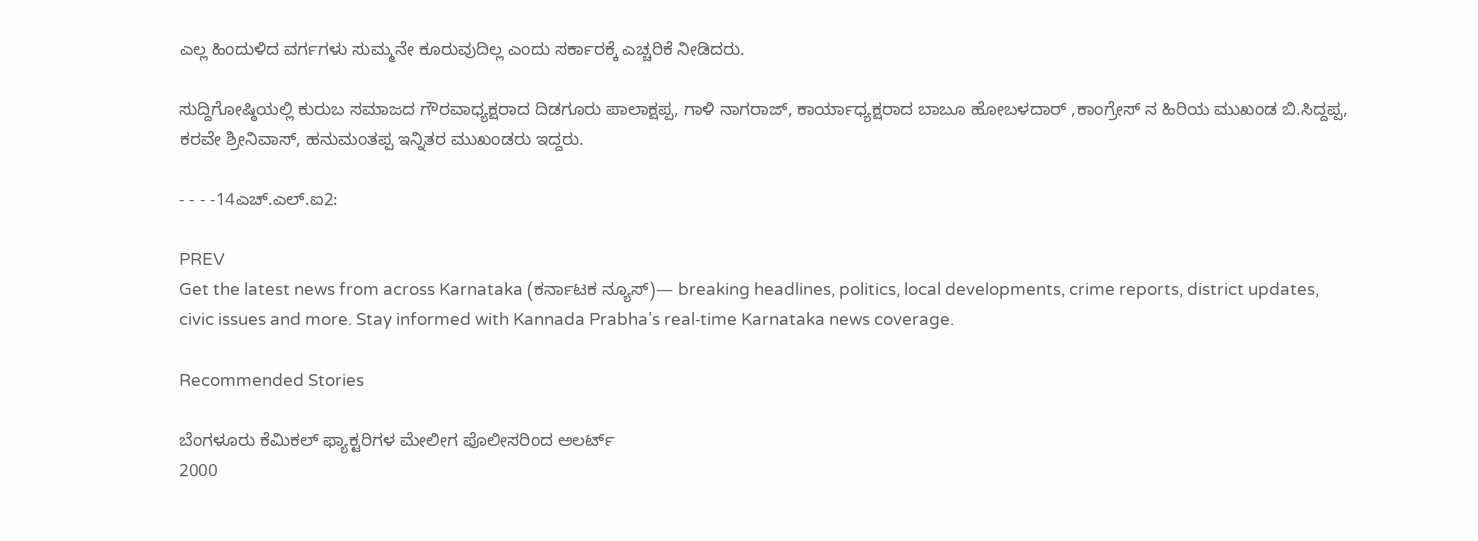ಎಲ್ಲ ಹಿಂದುಳಿದ ವರ್ಗಗಳು ಸುಮ್ಮನೇ ಕೂರುವುದಿಲ್ಲ ಎಂದು ಸರ್ಕಾರಕ್ಕೆ ಎಚ್ಚರಿಕೆ ನೀಡಿದರು.

ಸುದ್ದಿಗೋಷ್ಠಿಯಲ್ಲಿ ಕುರುಬ ಸಮಾಜದ ಗೌರವಾಧ್ಯಕ್ಷರಾದ ದಿಡಗೂರು ಪಾಲಾಕ್ಷಪ್ಪ, ಗಾಳಿ ನಾಗರಾಜ್, ಕಾರ್ಯಾಧ್ಯಕ್ಷರಾದ ಬಾಬೂ ಹೋಬಳದಾರ್ ,ಕಾಂಗ್ರೇಸ್ ನ ಹಿರಿಯ ಮುಖಂಡ ಬಿ.ಸಿದ್ದಪ್ಪ, ಕರವೇ ಶ್ರೀನಿವಾಸ್, ಹನುಮಂತಪ್ಪ ಇನ್ನಿತರ ಮುಖಂಡರು ಇದ್ದರು.

- - - -14ಎಚ್.ಎಲ್.ಐ2:

PREV
Get the latest news from across Karnataka (ಕರ್ನಾಟಕ ನ್ಯೂಸ್)— breaking headlines, politics, local developments, crime reports, district updates, civic issues and more. Stay informed with Kannada Prabha’s real‑time Karnataka news coverage.

Recommended Stories

ಬೆಂಗಳೂರು ಕೆಮಿಕಲ್‌ ಫ್ಯಾಕ್ಟರಿಗಳ ಮೇಲೀಗ ಪೊಲೀಸರಿಂದ ಅಲರ್ಟ್‌
2000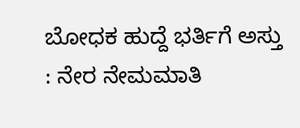ಬೋಧಕ ಹುದ್ದೆ ಭರ್ತಿಗೆ ಅಸ್ತು : ನೇರ ನೇಮಮಾತಿ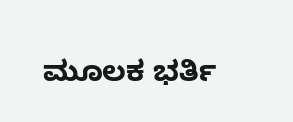ಮೂಲಕ ಭರ್ತಿ